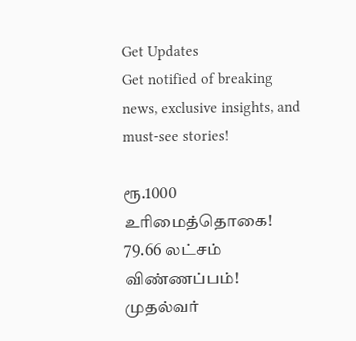Get Updates
Get notified of breaking news, exclusive insights, and must-see stories!

ரூ.1000 உரிமைத்தொகை! 79.66 லட்சம் விண்ணப்பம்! முதல்வர்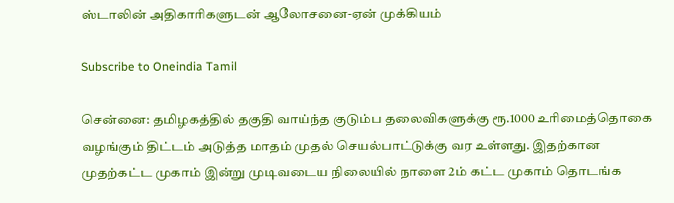ஸ்டாலின் அதிகாரிகளுடன் ஆலோசனை-ஏன் முக்கியம்

Subscribe to Oneindia Tamil

சென்னை: தமிழகத்தில் தகுதி வாய்ந்த குடும்ப தலைவிகளுக்கு ரூ.1000 உரிமைத்தொகை வழங்கும் திட்டம் அடுத்த மாதம் முதல் செயல்பாட்டுக்கு வர உள்ளது. இதற்கான முதற்கட்ட முகாம் இன்று முடிவடைய நிலையில் நாளை 2ம் கட்ட முகாம் தொடங்க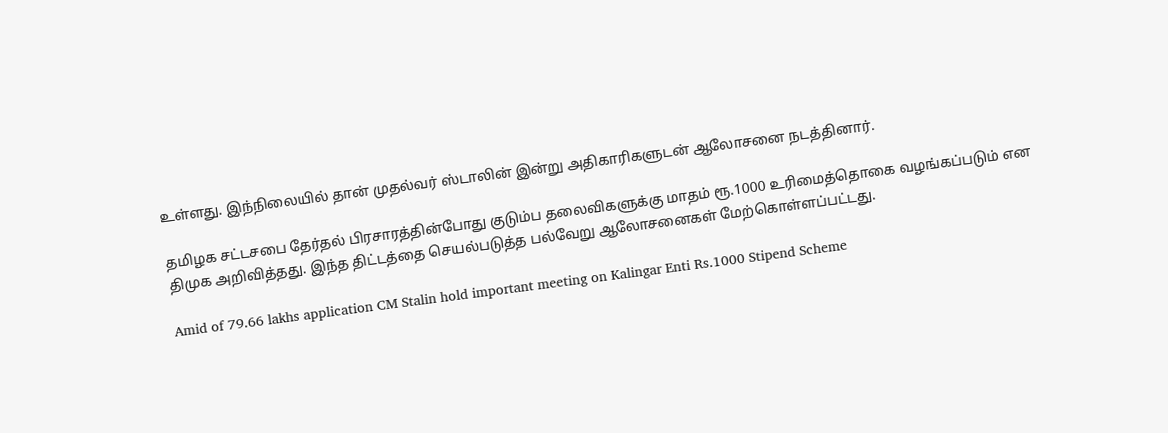உள்ளது. இந்நிலையில் தான் முதல்வர் ஸ்டாலின் இன்று அதிகாரிகளுடன் ஆலோசனை நடத்தினார்.

தமிழக சட்டசபை தேர்தல் பிரசாரத்தின்போது குடும்ப தலைவிகளுக்கு மாதம் ரூ.1000 உரிமைத்தொகை வழங்கப்படும் என திமுக அறிவித்தது. இந்த திட்டத்தை செயல்படுத்த பல்வேறு ஆலோசனைகள் மேற்கொள்ளப்பட்டது.

Amid of 79.66 lakhs application CM Stalin hold important meeting on Kalingar Enti Rs.1000 Stipend Scheme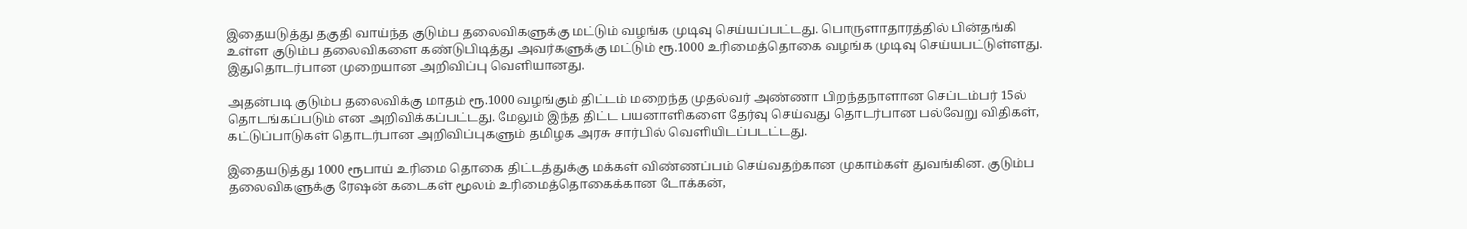இதையடுத்து தகுதி வாய்ந்த குடும்ப தலைவிகளுக்கு மட்டும் வழங்க முடிவு செய்யப்பட்டது. பொருளாதாரத்தில் பின்தங்கி உள்ள குடும்ப தலைவிகளை கண்டுபிடித்து அவர்களுக்கு மட்டும் ரூ.1000 உரிமைத்தொகை வழங்க முடிவு செய்யபட்டுள்ளது. இதுதொடர்பான முறையான அறிவிப்பு வெளியானது.

அதன்படி குடும்ப தலைவிக்கு மாதம் ரூ.1000 வழங்கும் திட்டம் மறைந்த முதல்வர் அண்ணா பிறந்தநாளான செப்டம்பர் 15ல் தொடங்கப்படும் என அறிவிக்கப்பட்டது. மேலும் இந்த திட்ட பயனாளிகளை தேர்வு செய்வது தொடர்பான பல்வேறு விதிகள், கட்டுப்பாடுகள் தொடர்பான அறிவிப்புகளும் தமிழக அரசு சார்பில் வெளியிடப்படட்டது.

இதையடுத்து 1000 ரூபாய் உரிமை தொகை திட்டத்துக்கு மக்கள் விண்ணப்பம் செய்வதற்கான முகாம்கள் துவங்கின. குடும்ப தலைவிகளுக்கு ரேஷன் கடைகள் மூலம் உரிமைத்தொகைக்கான டோக்கன்,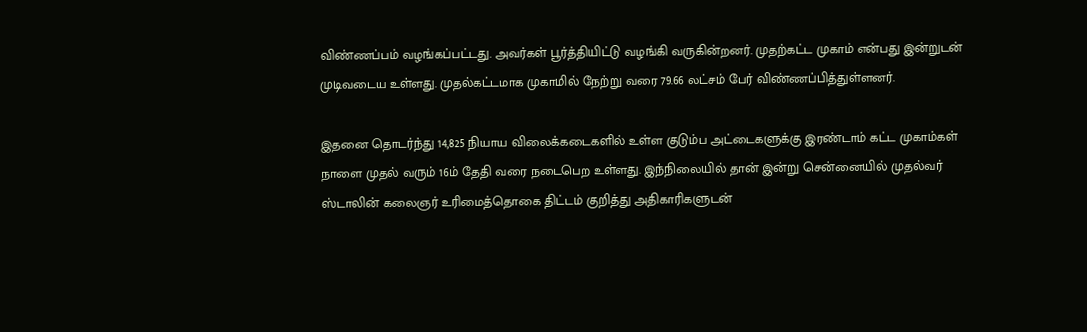விண்ணப்பம் வழங்கப்பட்டது. அவர்கள் பூர்த்தியிட்டு வழங்கி வருகின்றனர். முதற்கட்ட முகாம் என்பது இன்றுடன் முடிவடைய உள்ளது. முதல்கட்டமாக முகாமில் நேற்று வரை 79.66 லட்சம் பேர் விண்ணப்பித்துள்ளனர்.

இதனை தொடர்ந்து 14,825 நியாய விலைக்கடைகளில் உள்ள குடும்ப அட்டைகளுக்கு இரண்டாம் கட்ட முகாம்கள் நாளை முதல் வரும் 16ம் தேதி வரை நடைபெற உள்ளது. இந்நிலையில் தான் இன்று சென்னையில் முதல்வர் ஸ்டாலின் கலைஞர் உரிமைத்தொகை திட்டம் குறித்து அதிகாரிகளுடன்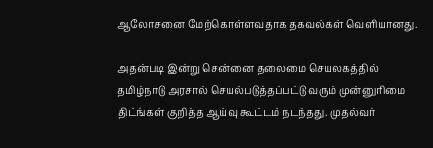ஆலோசனை மேற்கொள்ளவதாக தகவல்கள் வெளியானது.

அதன்படி இன்று சென்னை தலைமை செயலகத்தில் தமிழ்நாடு அரசால் செயல்படுத்தப்பட்டு வரும் முன்னுரிமை திட்ங்கள் குறித்த ஆய்வு கூட்டம் நடந்தது. முதல்வர்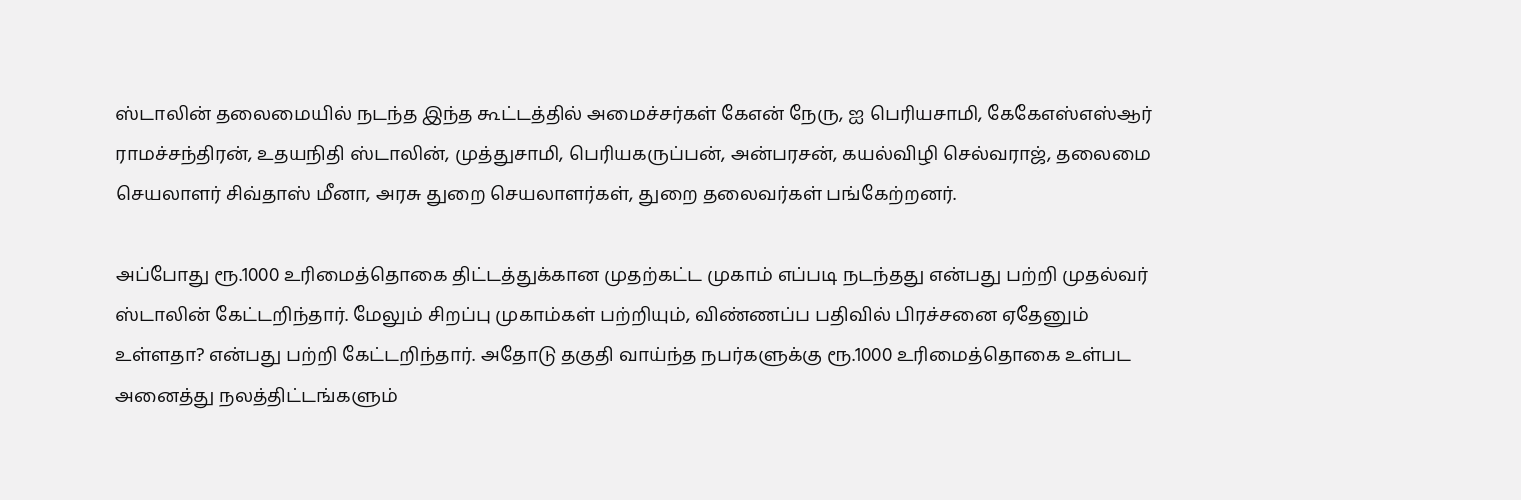ஸ்டாலின் தலைமையில் நடந்த இந்த கூட்டத்தில் அமைச்சர்கள் கேஎன் நேரு, ஐ பெரியசாமி, கேகேஎஸ்எஸ்ஆர் ராமச்சந்திரன், உதயநிதி ஸ்டாலின், முத்துசாமி, பெரியகருப்பன், அன்பரசன், கயல்விழி செல்வராஜ், தலைமை செயலாளர் சிவ்தாஸ் மீனா, அரசு துறை செயலாளர்கள், துறை தலைவர்கள் பங்கேற்றனர்.

அப்போது ரூ.1000 உரிமைத்தொகை திட்டத்துக்கான முதற்கட்ட முகாம் எப்படி நடந்தது என்பது பற்றி முதல்வர் ஸ்டாலின் கேட்டறிந்தார். மேலும் சிறப்பு முகாம்கள் பற்றியும், விண்ணப்ப பதிவில் பிரச்சனை ஏதேனும் உள்ளதா? என்பது பற்றி கேட்டறிந்தார். அதோடு தகுதி வாய்ந்த நபர்களுக்கு ரூ.1000 உரிமைத்தொகை உள்பட அனைத்து நலத்திட்டங்களும்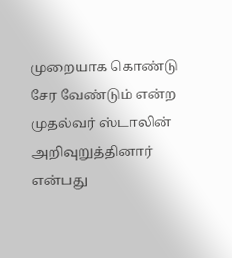முறையாக கொண்டு சேர வேண்டும் என்ற முதல்வர் ஸ்டாலின் அறிவுறுத்தினார் என்பது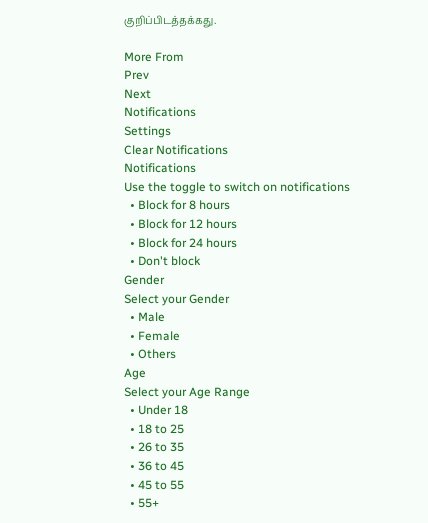குறிப்பிடத்தக்கது.

More From
Prev
Next
Notifications
Settings
Clear Notifications
Notifications
Use the toggle to switch on notifications
  • Block for 8 hours
  • Block for 12 hours
  • Block for 24 hours
  • Don't block
Gender
Select your Gender
  • Male
  • Female
  • Others
Age
Select your Age Range
  • Under 18
  • 18 to 25
  • 26 to 35
  • 36 to 45
  • 45 to 55
  • 55+